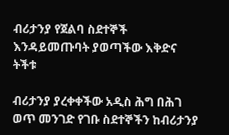ብሪታንያ የጀልባ ስደተኞች እንዳይመጡባት ያወጣችው እቅድና ትችቱ

ብሪታንያ ያረቀቀችው አዲስ ሕግ በሕገ ወጥ መንገድ የገቡ ስደተኞችን ከብሪታንያ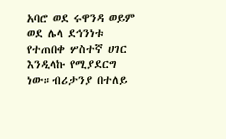አባሮ ወደ ሩዋንዳ ወይም ወደ ሌላ ደኅንነቱ የተጠበቀ ሦስተኛ ሀገር እንዲላኩ የሚያደርግ ነው።ብሪታንያ በተለይ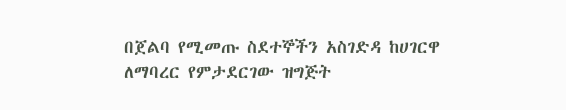በጀልባ የሚመጡ ስደተኞችን አስገድዳ ከሀገርዋ ለማባረር የምታደርገው ዝግጅት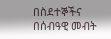በስደተኞችና በሰብዓዊ መብት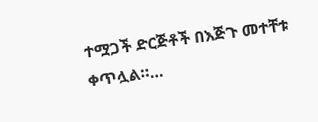ተሟጋች ድርጅቶች በእጅጉ መተቸቱ ቀጥሏል።…